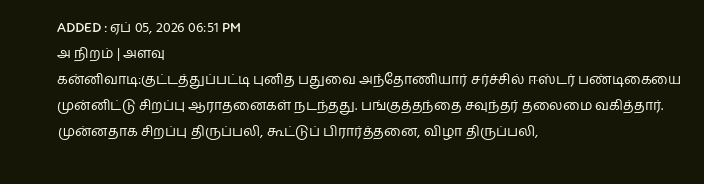ADDED : ஏப் 05, 2026 06:51 PM
அ நிறம் | அளவு
கன்னிவாடி:குட்டத்துப்பட்டி புனித பதுவை அந்தோணியார் சர்ச்சில் ஈஸ்டர் பண்டிகையை முன்னிட்டு சிறப்பு ஆராதனைகள் நடந்தது. பங்குத்தந்தை சவுந்தர் தலைமை வகித்தார். முன்னதாக சிறப்பு திருப்பலி, கூட்டுப் பிரார்த்தனை, விழா திருப்பலி,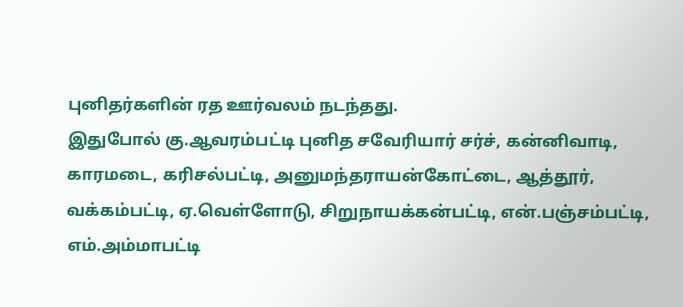புனிதர்களின் ரத ஊர்வலம் நடந்தது.
இதுபோல் கு.ஆவரம்பட்டி புனித சவேரியார் சர்ச், கன்னிவாடி, காரமடை, கரிசல்பட்டி, அனுமந்தராயன்கோட்டை, ஆத்தூர், வக்கம்பட்டி, ஏ.வெள்ளோடு, சிறுநாயக்கன்பட்டி, என்.பஞ்சம்பட்டி, எம்.அம்மாபட்டி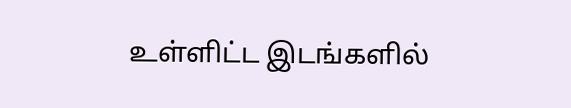உள்ளிட்ட இடங்களில்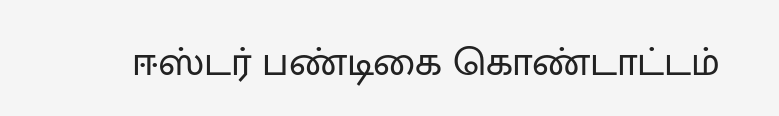ஈஸ்டர் பண்டிகை கொண்டாட்டம்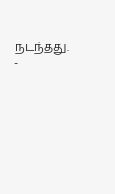நடந்தது.
-